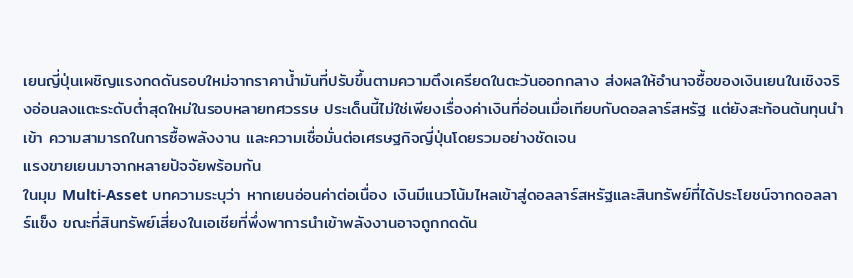เยนญี่ปุ่นเผชิญแรงกดดันรอบใหม่จากราคาน้ำมันที่ปรับขึ้นตามความตึงเครียดในตะวันออกกลาง ส่งผลให้อำนาจซื้อของเงินเยนในเชิงจริงอ่อนลงแตะระดับต่ำสุดใหม่ในรอบหลายทศวรรษ ประเด็นนี้ไม่ใช่เพียงเรื่องค่าเงินที่อ่อนเมื่อเทียบกับดอลลาร์สหรัฐ แต่ยังสะท้อนต้นทุนนำเข้า ความสามารถในการซื้อพลังงาน และความเชื่อมั่นต่อเศรษฐกิจญี่ปุ่นโดยรวมอย่างชัดเจน
แรงขายเยนมาจากหลายปัจจัยพร้อมกัน
ในมุม Multi-Asset บทความระบุว่า หากเยนอ่อนค่าต่อเนื่อง เงินมีแนวโน้มไหลเข้าสู่ดอลลาร์สหรัฐและสินทรัพย์ที่ได้ประโยชน์จากดอลลาร์แข็ง ขณะที่สินทรัพย์เสี่ยงในเอเชียที่พึ่งพาการนำเข้าพลังงานอาจถูกกดดัน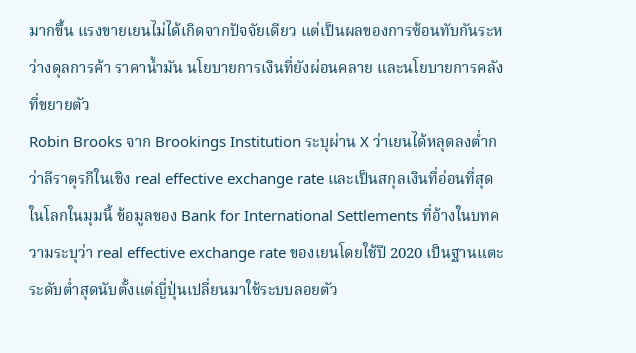มากขึ้น แรงขายเยนไม่ได้เกิดจากปัจจัยเดียว แต่เป็นผลของการซ้อนทับกันระหว่างดุลการค้า ราคาน้ำมัน นโยบายการเงินที่ยังผ่อนคลาย และนโยบายการคลังที่ขยายตัว
Robin Brooks จาก Brookings Institution ระบุผ่าน X ว่าเยนได้หลุดลงต่ำกว่าลีราตุรกีในเชิง real effective exchange rate และเป็นสกุลเงินที่อ่อนที่สุดในโลกในมุมนี้ ข้อมูลของ Bank for International Settlements ที่อ้างในบทความระบุว่า real effective exchange rate ของเยนโดยใช้ปี 2020 เป็นฐานแตะระดับต่ำสุดนับตั้งแต่ญี่ปุ่นเปลี่ยนมาใช้ระบบลอยตัว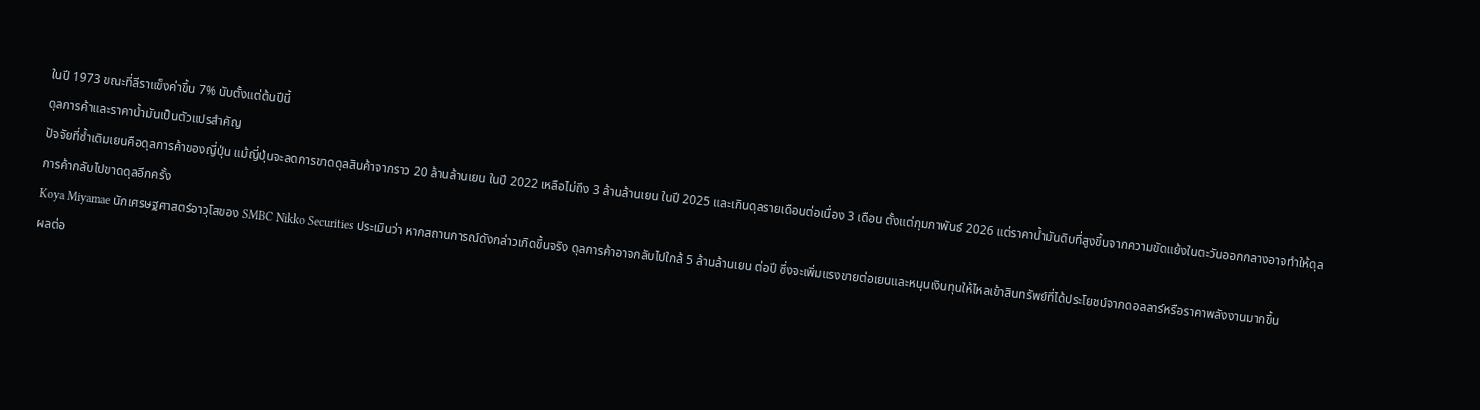ในปี 1973 ขณะที่ลีราแข็งค่าขึ้น 7% นับตั้งแต่ต้นปีนี้
ดุลการค้าและราคาน้ำมันเป็นตัวแปรสำคัญ
ปัจจัยที่ซ้ำเติมเยนคือดุลการค้าของญี่ปุ่น แม้ญี่ปุ่นจะลดการขาดดุลสินค้าจากราว 20 ล้านล้านเยน ในปี 2022 เหลือไม่ถึง 3 ล้านล้านเยน ในปี 2025 และเกินดุลรายเดือนต่อเนื่อง 3 เดือน ตั้งแต่กุมภาพันธ์ 2026 แต่ราคาน้ำมันดิบที่สูงขึ้นจากความขัดแย้งในตะวันออกกลางอาจทำให้ดุลการค้ากลับไปขาดดุลอีกครั้ง
Koya Miyamae นักเศรษฐศาสตร์อาวุโสของ SMBC Nikko Securities ประเมินว่า หากสถานการณ์ดังกล่าวเกิดขึ้นจริง ดุลการค้าอาจกลับไปใกล้ 5 ล้านล้านเยน ต่อปี ซึ่งจะเพิ่มแรงขายต่อเยนและหนุนเงินทุนให้ไหลเข้าสินทรัพย์ที่ได้ประโยชน์จากดอลลาร์หรือราคาพลังงานมากขึ้น
ผลต่อ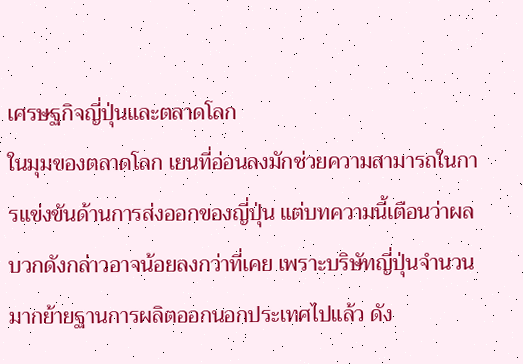เศรษฐกิจญี่ปุ่นและตลาดโลก
ในมุมของตลาดโลก เยนที่อ่อนลงมักช่วยความสามารถในการแข่งขันด้านการส่งออกของญี่ปุ่น แต่บทความนี้เตือนว่าผลบวกดังกล่าวอาจน้อยลงกว่าที่เคย เพราะบริษัทญี่ปุ่นจำนวนมากย้ายฐานการผลิตออกนอกประเทศไปแล้ว ดัง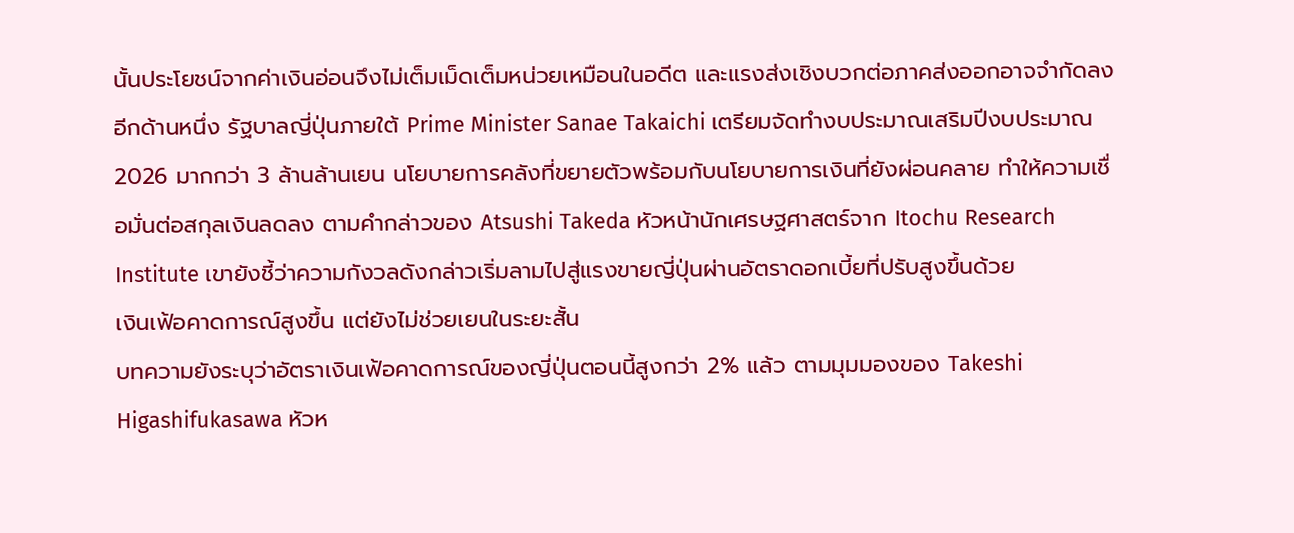นั้นประโยชน์จากค่าเงินอ่อนจึงไม่เต็มเม็ดเต็มหน่วยเหมือนในอดีต และแรงส่งเชิงบวกต่อภาคส่งออกอาจจำกัดลง
อีกด้านหนึ่ง รัฐบาลญี่ปุ่นภายใต้ Prime Minister Sanae Takaichi เตรียมจัดทำงบประมาณเสริมปีงบประมาณ 2026 มากกว่า 3 ล้านล้านเยน นโยบายการคลังที่ขยายตัวพร้อมกับนโยบายการเงินที่ยังผ่อนคลาย ทำให้ความเชื่อมั่นต่อสกุลเงินลดลง ตามคำกล่าวของ Atsushi Takeda หัวหน้านักเศรษฐศาสตร์จาก Itochu Research Institute เขายังชี้ว่าความกังวลดังกล่าวเริ่มลามไปสู่แรงขายญี่ปุ่นผ่านอัตราดอกเบี้ยที่ปรับสูงขึ้นด้วย
เงินเฟ้อคาดการณ์สูงขึ้น แต่ยังไม่ช่วยเยนในระยะสั้น
บทความยังระบุว่าอัตราเงินเฟ้อคาดการณ์ของญี่ปุ่นตอนนี้สูงกว่า 2% แล้ว ตามมุมมองของ Takeshi Higashifukasawa หัวห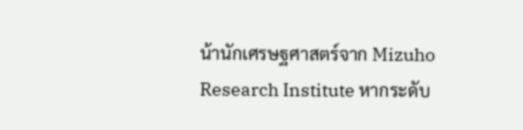น้านักเศรษฐศาสตร์จาก Mizuho Research Institute หากระดับ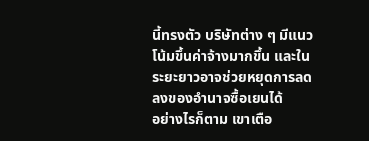นี้ทรงตัว บริษัทต่าง ๆ มีแนวโน้มขึ้นค่าจ้างมากขึ้น และในระยะยาวอาจช่วยหยุดการลดลงของอำนาจซื้อเยนได้
อย่างไรก็ตาม เขาเตือ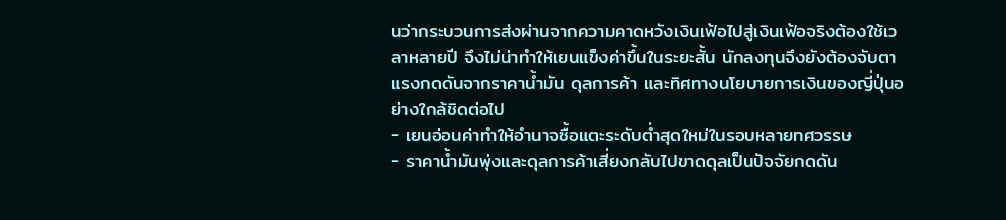นว่ากระบวนการส่งผ่านจากความคาดหวังเงินเฟ้อไปสู่เงินเฟ้อจริงต้องใช้เวลาหลายปี จึงไม่น่าทำให้เยนแข็งค่าขึ้นในระยะสั้น นักลงทุนจึงยังต้องจับตาแรงกดดันจากราคาน้ำมัน ดุลการค้า และทิศทางนโยบายการเงินของญี่ปุ่นอย่างใกล้ชิดต่อไป
- เยนอ่อนค่าทำให้อำนาจซื้อแตะระดับต่ำสุดใหม่ในรอบหลายทศวรรษ
- ราคาน้ำมันพุ่งและดุลการค้าเสี่ยงกลับไปขาดดุลเป็นปัจจัยกดดัน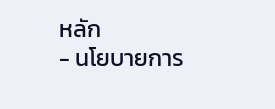หลัก
- นโยบายการ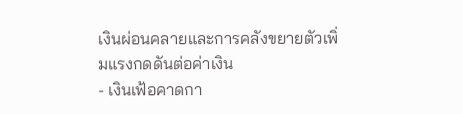เงินผ่อนคลายและการคลังขยายตัวเพิ่มแรงกดดันต่อค่าเงิน
- เงินเฟ้อคาดกา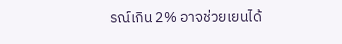รณ์เกิน 2% อาจช่วยเยนได้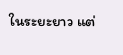ในระยะยาว แต่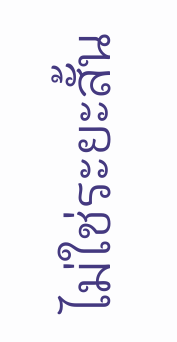ไม่ใช่ระยะสั้น